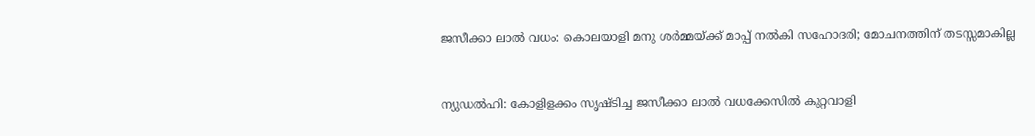ജസീക്കാ ലാല്‍ വധം: കൊലയാളി മനു ശര്‍മ്മയ്ക്ക് മാപ്പ് നല്‍കി സഹോദരി; മോചനത്തിന് തടസ്സമാകില്ല


ന്യുഡല്‍ഹി: കോളിളക്കം സൃഷ്ടിച്ച ജസീക്കാ ലാല്‍ വധക്കേസില്‍ കുറ്റവാളി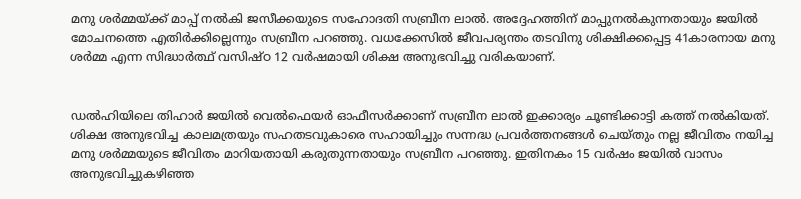മനു ശര്‍മ്മയ്ക്ക് മാപ്പ് നല്‍കി ജസീക്കയുടെ സഹോദതി സബ്രീന ലാല്‍. അദ്ദേഹത്തിന് മാപ്പുനല്‍കുന്നതായും ജയില്‍ മോചനത്തെ എതിര്‍ക്കില്ലെന്നും സബ്രീന പറഞ്ഞു. വധക്കേസില്‍ ജീവപര്യന്തം തടവിനു ശിക്ഷിക്കപ്പെട്ട 41കാരനായ മനു ശര്‍മ്മ എന്ന സിദ്ധാര്‍ത്ഥ് വസിഷ്ഠ 12 വര്‍ഷമായി ശിക്ഷ അനുഭവിച്ചു വരികയാണ്.


ഡല്‍ഹിയിലെ തിഹാര്‍ ജയില്‍ വെല്‍ഫെയര്‍ ഓഫീസര്‍ക്കാണ് സബ്രീന ലാല്‍ ഇക്കാര്യം ചൂണ്ടിക്കാട്ടി കത്ത് നല്‍കിയത്. ശിക്ഷ അനുഭവിച്ച കാലമത്രയും സഹതടവുകാരെ സഹായിച്ചും സന്നദ്ധ പ്രവര്‍ത്തനങ്ങള്‍ ചെയ്തും നല്ല ജീവിതം നയിച്ച മനു ശര്‍മ്മയുടെ ജീവിതം മാറിയതായി കരുതുന്നതായും സബ്രീന പറഞ്ഞു. ഇതിനകം 15 വര്‍ഷം ജയില്‍ വാസം അനുഭവിച്ചുകഴിഞ്ഞ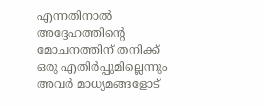എന്നതിനാല്‍ അദ്ദേഹത്തിന്റെ മോചനത്തിന് തനിക്ക് ഒരു എതിര്‍പ്പുമില്ലെന്നും അവര്‍ മാധ്യമങ്ങളോട്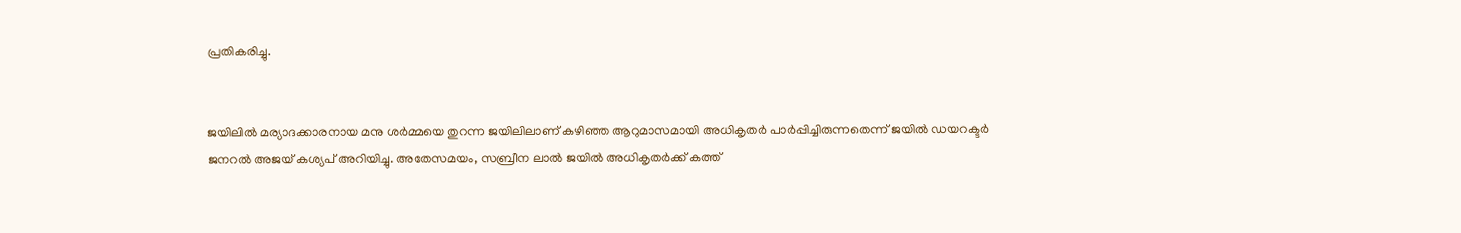പ്രതികരിച്ചു.


ജയിലില്‍ മര്യാദക്കാരനായ മനു ശര്‍മ്മയെ തുറന്ന ജയിലിലാണ് കഴിഞ്ഞ ആറുമാസമായി അധികൃതര്‍ പാര്‍പ്പിച്ചിരുന്നതെന്ന് ജയില്‍ ഡയറക്ടര്‍ ജനറല്‍ അജയ് കശ്യപ് അറിയിച്ചു. അതേസമയം, സബ്രീന ലാല്‍ ജയില്‍ അധികൃതര്‍ക്ക് കത്ത്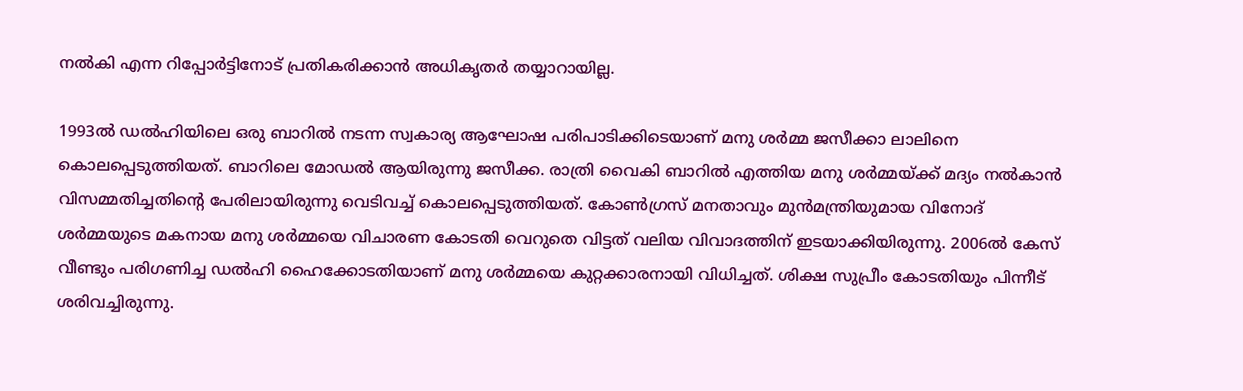നല്‍കി എന്ന റിപ്പോര്‍ട്ടിനോട് പ്രതികരിക്കാന്‍ അധികൃതര്‍ തയ്യാറായില്ല.

1993ല്‍ ഡല്‍ഹിയിലെ ഒരു ബാറില്‍ നടന്ന സ്വകാര്യ ആഘോഷ പരിപാടിക്കിടെയാണ് മനു ശര്‍മ്മ ജസീക്കാ ലാലിനെ കൊലപ്പെടുത്തിയത്. ബാറിലെ മോഡല്‍ ആയിരുന്നു ജസീക്ക. രാത്രി വൈകി ബാറില്‍ എത്തിയ മനു ശര്‍മ്മയ്ക്ക് മദ്യം നല്‍കാന്‍ വിസമ്മതിച്ചതിന്റെ പേരിലായിരുന്നു വെടിവച്ച്‌ കൊലപ്പെടുത്തിയത്. കോണ്‍ഗ്രസ് മനതാവും മുന്‍മന്ത്രിയുമായ വിനോദ് ശര്‍മ്മയുടെ മകനായ മനു ശര്‍മ്മയെ വിചാരണ കോടതി വെറുതെ വിട്ടത് വലിയ വിവാദത്തിന് ഇടയാക്കിയിരുന്നു. 2006ല്‍ കേസ് വീണ്ടും പരിഗണിച്ച ഡല്‍ഹി ഹൈക്കോടതിയാണ് മനു ശര്‍മ്മയെ കുറ്റക്കാരനായി വിധിച്ചത്. ശിക്ഷ സുപ്രീം കോടതിയും പിന്നീട് ശരിവച്ചിരുന്നു.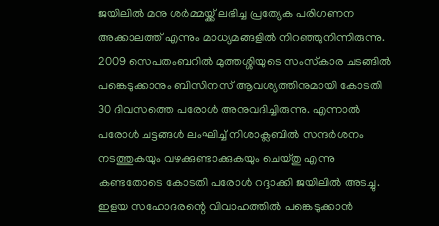ജയിലില്‍ മനു ശര്‍മ്മയ്ക്ക് ലഭിച്ച പ്രത്യേക പരിഗണന അക്കാലത്ത് എന്നും മാധ്യമങ്ങളില്‍ നിറഞ്ഞുനിന്നിരുന്നു. 2009 സെപതംബറില്‍ മുത്തശ്ശിയുടെ സംസ്‌കാര ചടങ്ങില്‍ പങ്കെടുക്കാനും ബിസിനസ് ആവശ്യത്തിനുമായി കോടതി 30 ദിവസത്തെ പരോള്‍ അനുവദിച്ചിരുന്നു. എന്നാല്‍ പരോള്‍ ചട്ടങ്ങള്‍ ലംഘിച്ച്‌ നിശാക്ലബില്‍ സന്ദര്‍ശനം നടത്തുകയും വഴക്കുണ്ടാക്കുകയും ചെയ്തു എന്നു കണ്ടതോടെ കോടതി പരോള്‍ റദ്ദാക്കി ജയിലില്‍ അടച്ചു. ഇളയ സഹോദരന്റെ വിവാഹത്തില്‍ പങ്കെടുക്കാന്‍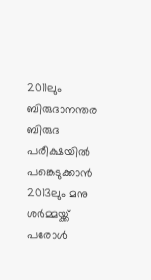2011ലും ബിരുദാനന്തര ബിരുദ പരീക്ഷയില്‍ പങ്കെടുക്കാന്‍ 2013ലും മനു ശര്‍മ്മയ്ക്ക് പരോള്‍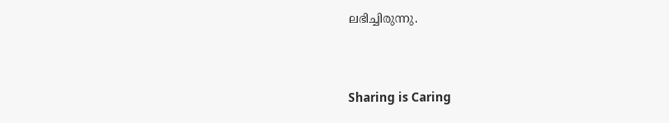ലഭിച്ചിരുന്നു.



Sharing is Caring